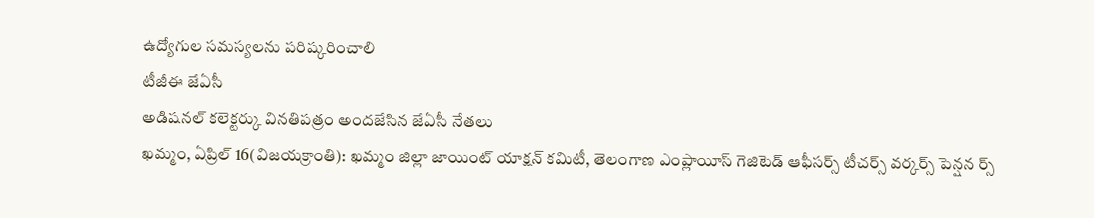ఉద్యోగుల సమస్యలను పరిష్కరించాలి
టీజీఈ జేఏసీ
అడిషనల్ కలెక్టర్కు వినతిపత్రం అందజేసిన జేఏసీ నేతలు
ఖమ్మం, ఏప్రిల్ 16(విజయక్రాంతి): ఖమ్మం జిల్లా జాయింట్ యాక్షన్ కమిటీ, తెలంగాణ ఎంప్లాయీస్ గెజిటెడ్ ఆఫీసర్స్ టీచర్స్ వర్కర్స్ పెన్షన ర్స్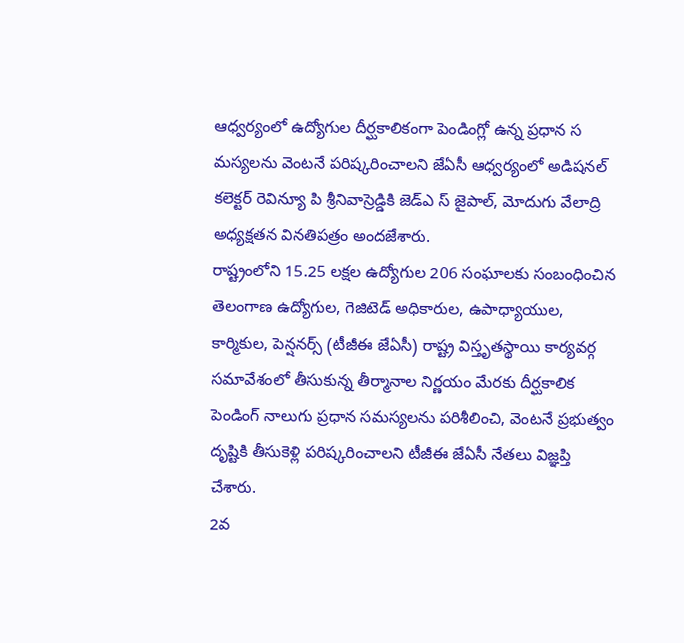ఆధ్వర్యంలో ఉద్యోగుల దీర్ఘకాలికంగా పెండింగ్లో ఉన్న ప్రధాన స మస్యలను వెంటనే పరిష్కరించాలని జేఏసీ ఆధ్వర్యంలో అడిషనల్ కలెక్టర్ రెవిన్యూ పి శ్రీనివాస్రెడ్డికి జెడ్ఎ స్ జైపాల్, మోదుగు వేలాద్రి అధ్యక్షతన వినతిపత్రం అందజేశారు.
రాష్ట్రంలోని 15.25 లక్షల ఉద్యోగుల 206 సంఘాలకు సంబంధించిన తెలంగాణ ఉద్యోగుల, గెజిటెడ్ అధికారుల, ఉపాధ్యాయుల, కార్మికుల, పెన్షనర్స్ (టీజీఈ జేఏసీ) రాష్ట్ర విస్తృతస్థాయి కార్యవర్గ సమావేశంలో తీసుకున్న తీర్మానాల నిర్ణయం మేరకు దీర్ఘకాలిక పెండింగ్ నాలుగు ప్రధాన సమస్యలను పరిశీలించి, వెంటనే ప్రభుత్వం దృష్టికి తీసుకెళ్లి పరిష్కరించాలని టీజీఈ జేఏసీ నేతలు విజ్ఞప్తి చేశారు.
2వ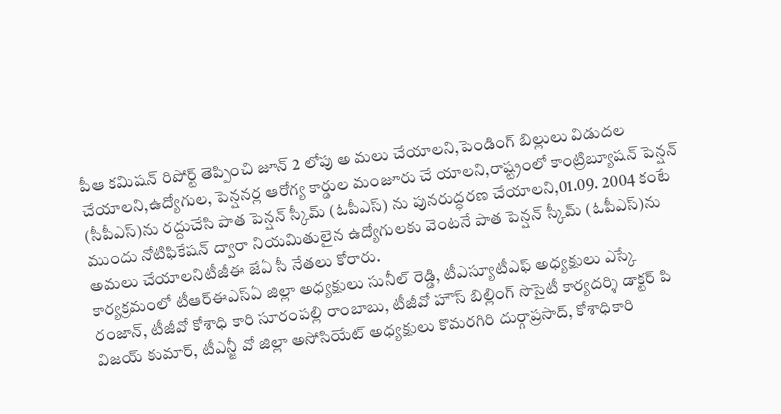పీఆ కమిషన్ రిపోర్ట్ తెప్పించి జూన్ 2 లోపు అ మలు చేయాలని,పెండింగ్ బిల్లులు విడుదల చేయాలని,ఉద్యోగుల, పెన్షనర్ల ఆరోగ్య కార్డుల మంజూరు చే యాలని,రాష్ట్రంలో కాంట్రిబ్యూషన్ పెన్షన్ (సీపీఎస్)ను రద్దుచేసి పాత పెన్షన్ స్కీమ్ (ఓపీఎస్) ను పునరుద్ధరణ చేయాలని,01.09. 2004 కంటే ముందు నోటిఫికేషన్ ద్వారా నియమితులైన ఉద్యోగులకు వెంటనే పాత పెన్షన్ స్కీమ్ (ఓపీఎస్)ను అమలు చేయాలనిటీజీఈ జేఏ సీ నేతలు కోరారు.
కార్యక్రమంలో టీఆర్ఈఎస్ఏ జిల్లా అధ్యక్షులు సునీల్ రెడ్డి, టీఎస్యూటీఎఫ్ అధ్యక్షులు ఎస్కే రంజాన్, టీజీవో కోశాధి కారి సూరంపల్లి రాంబాబు, టీజీవో హౌస్ బిల్లింగ్ సొసైటీ కార్యదర్శి డాక్టర్ పి విజయ్ కుమార్, టీఎన్జీ వో జిల్లా అసోసియేట్ అధ్యక్షులు కొమరగిరి దుర్గాప్రసాద్, కోశాధికారి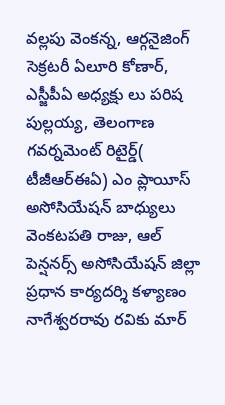వల్లపు వెంకన్న, ఆర్గనైజింగ్ సెక్రటరీ ఏలూరి కోణార్, ఎస్జీపీఏ అధ్యక్షు లు పరిష పుల్లయ్య, తెలంగాణ గవర్నమెంట్ రిటైర్డ్( టీజీఆర్ఈఏ) ఎం ప్లాయీస్ అసోసియేషన్ బాధ్యులు వెంకటపతి రాజు, ఆల్ పెన్షనర్స్ అసోసియేషన్ జిల్లా ప్రధాన కార్యదర్శి కళ్యాణం నాగేశ్వరరావు రవికు మార్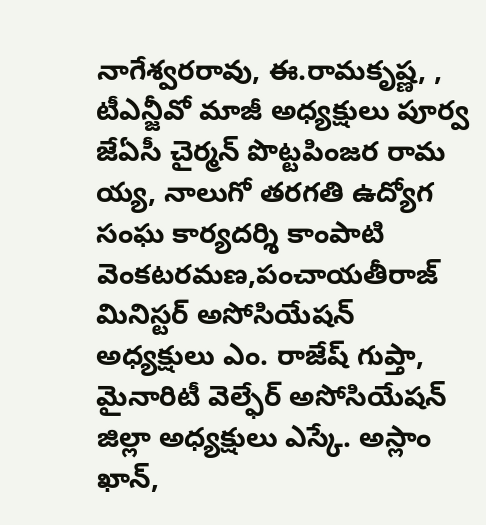నాగేశ్వరరావు, ఈ.రామకృష్ణ, , టీఎన్జీవో మాజీ అధ్యక్షులు పూర్వ జేఏసీ చైర్మన్ పొట్టపింజర రామ య్య, నాలుగో తరగతి ఉద్యోగ సంఘ కార్యదర్శి కాంపాటి వెంకటరమణ,పంచాయతీరాజ్ మినిస్టర్ అసోసియేషన్ అధ్యక్షులు ఎం. రాజేష్ గుప్తా, మైనారిటీ వెల్ఫేర్ అసోసియేషన్ జిల్లా అధ్యక్షులు ఎస్కే. అస్లాం ఖాన్,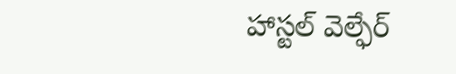హాస్టల్ వెల్ఫేర్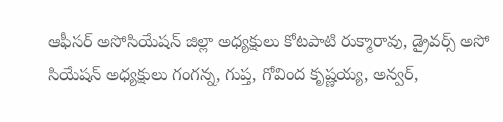ఆఫీసర్ అసోసియేషన్ జిల్లా అధ్యక్షులు కోటపాటి రుక్మారావు, డ్రైవర్స్ అసో సియేషన్ అధ్యక్షులు గంగన్న, గుప్త, గోవింద కృష్ణయ్య, అన్వర్,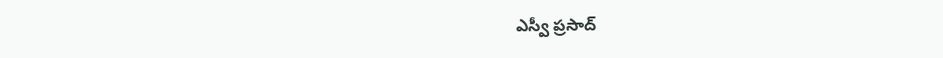ఎస్వీ ప్రసాద్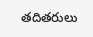తదితరులు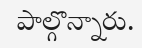పాల్గొన్నారు.